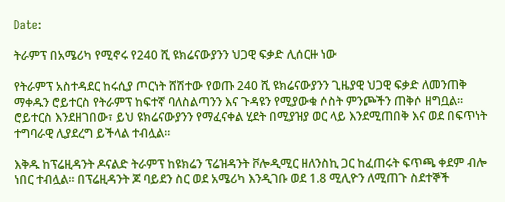Date:

ትራምፕ በአሜሪካ የሚኖሩ የ240 ሺ ዩክሬናውያንን ህጋዊ ፍቃድ ሊሰርዙ ነው

የትራምፕ አስተዳደር ከሩሲያ ጦርነት ሸሽተው የወጡ 240 ሺ ዩክሬናውያንን ጊዜያዊ ህጋዊ ፍቃድ ለመንጠቅ ማቀዱን ሮይተርስ የትራምፕ ከፍተኛ ባለስልጣንን እና ጉዳዩን የሚያውቁ ሶስት ምንጮችን ጠቅሶ ዘግቧል። ሮይተርስ እንደዘገበው፣ ይህ ዩክሬናውያንን የማፈናቀል ሂደት በሚያዝያ ወር ላይ እንደሚጠበቅ እና ወደ በፍጥነት ተግባራዊ ሊያደረግ ይችላል ተብሏል።

እቅዱ ከፕሬዚዳንት ዶናልድ ትራምፕ ከዩክሬን ፕሬዝዳንት ቮሎዲሚር ዘለንስኪ ጋር ከፈጠሩት ፍጥጫ ቀደም ብሎ ነበር ተብሏል። በፕሬዚዳንት ጆ ባይደን ስር ወደ አሜሪካ እንዲገቡ ወደ 1.8 ሚሊዮን ለሚጠጉ ስደተኞች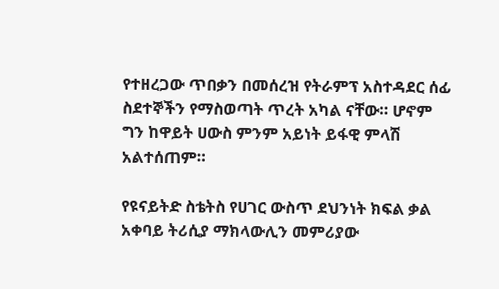የተዘረጋው ጥበቃን በመሰረዝ የትራምፕ አስተዳደር ሰፊ ስደተኞችን የማስወጣት ጥረት አካል ናቸው። ሆኖም ግን ከዋይት ሀውስ ምንም አይነት ይፋዊ ምላሽ አልተሰጠም።

የዩናይትድ ስቴትስ የሀገር ውስጥ ደህንነት ክፍል ቃል አቀባይ ትሪሲያ ማክላውሊን መምሪያው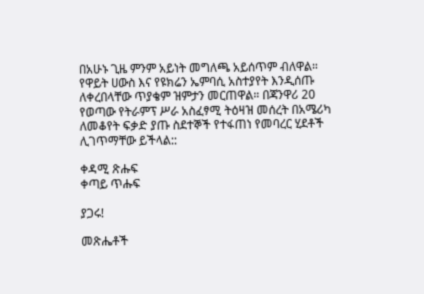በአሁኑ ጊዜ ምንም አይነት መግለጫ አይሰጥም ብለዋል። የዋይት ሀውስ እና የዩክሬን ኤምባሲ አስተያየት እንዲሰጡ ለቀረበላቸው ጥያቄም ዝምታን መርጠዋል። በጃንዋሪ 20 የወጣው የትራምፕ ሥራ አስፈፃሚ ትዕዛዝ መሰረት በአሜሪካ ለመቆየት ፍቃድ ያጡ ስደተኞች የተፋጠነ የመባረር ሂደቶች ሊገጥማቸው ይችላል::

ቀዳሚ ጽሑፍ
ቀጣይ ጥሑፍ

ያጋሩ!

መጽሔቶች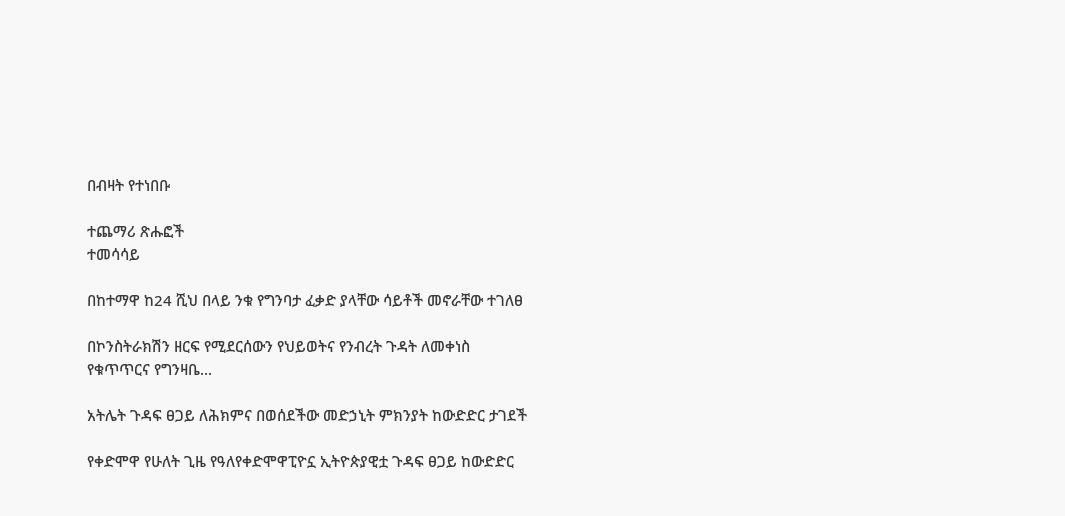በብዛት የተነበቡ

ተጨማሪ ጽሑፎች
ተመሳሳይ

በከተማዋ ከ24 ሺህ በላይ ንቁ የግንባታ ፈቃድ ያላቸው ሳይቶች መኖራቸው ተገለፀ

በኮንስትራክሽን ዘርፍ የሚደርሰውን የህይወትና የንብረት ጉዳት ለመቀነስ የቁጥጥርና የግንዛቤ...

አትሌት ጉዳፍ ፀጋይ ለሕክምና በወሰደችው መድኃኒት ምክንያት ከውድድር ታገደች

የቀድሞዋ የሁለት ጊዜ የዓለየቀድሞዋፒዮኗ ኢትዮጵያዊቷ ጉዳፍ ፀጋይ ከውድድር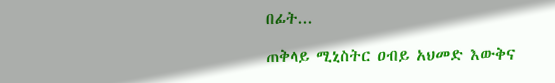በፊት...

ጠቅላይ ሚኒስትር ዐብይ አህመድ እውቅና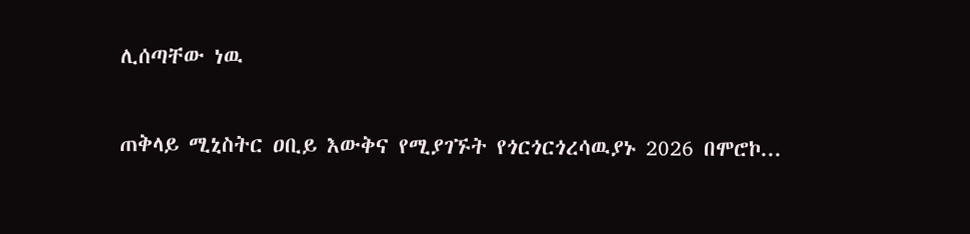ሊሰጣቸው ነዉ

ጠቅላይ ሚኒስትር ዐቢይ እውቅና የሚያገኙት የጎርጎርጎረሳዉያኑ 2026 በሞሮኮ...